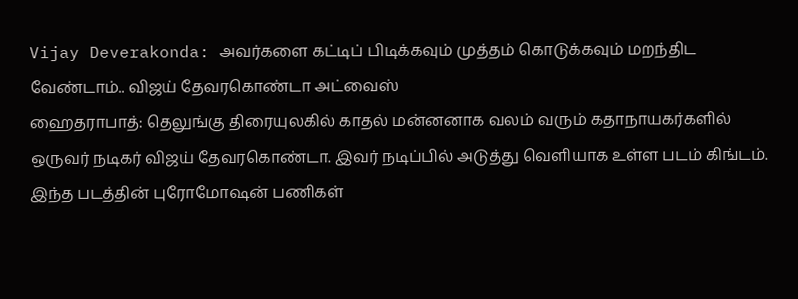Vijay Deverakonda: அவர்களை கட்டிப் பிடிக்கவும் முத்தம் கொடுக்கவும் மறந்திட வேண்டாம்.. விஜய் தேவரகொண்டா அட்வைஸ்
ஹைதராபாத்: தெலுங்கு திரையுலகில் காதல் மன்னனாக வலம் வரும் கதாநாயகர்களில் ஒருவர் நடிகர் விஜய் தேவரகொண்டா. இவர் நடிப்பில் அடுத்து வெளியாக உள்ள படம் கிங்டம். இந்த படத்தின் புரோமோஷன் பணிகள்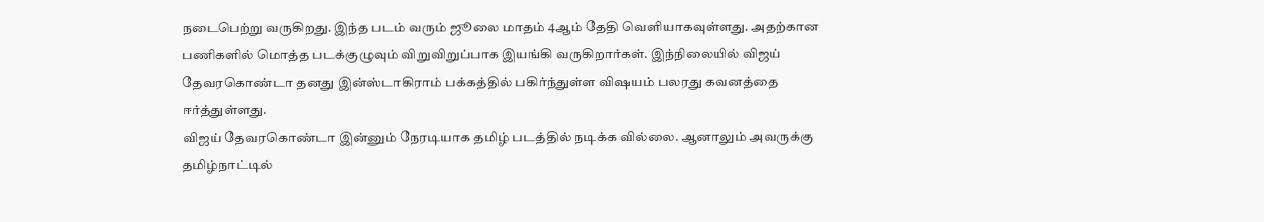நடைபெற்று வருகிறது. இந்த படம் வரும் ஜூலை மாதம் 4ஆம் தேதி வெளியாகவுள்ளது. அதற்கான பணிகளில் மொத்த படக்குழுவும் விறுவிறுப்பாக இயங்கி வருகிறார்கள். இந்நிலையில் விஜய் தேவரகொண்டா தனது இன்ஸ்டாகிராம் பக்கத்தில் பகிர்ந்துள்ள விஷயம் பலரது கவனத்தை ஈர்த்துள்ளது.
விஜய் தேவரகொண்டா இன்னும் நேரடியாக தமிழ் படத்தில் நடிக்க வில்லை. ஆனாலும் அவருக்கு தமிழ்நாட்டில்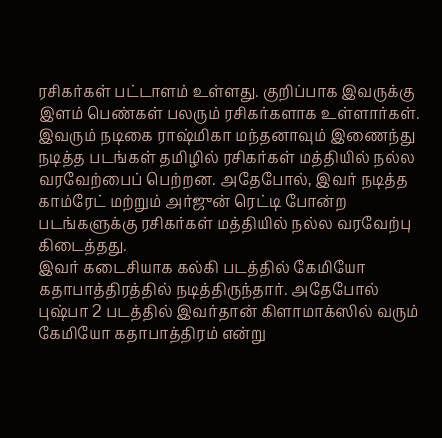ரசிகர்கள் பட்டாளம் உள்ளது. குறிப்பாக இவருக்கு இளம் பெண்கள் பலரும் ரசிகர்களாக உள்ளார்கள். இவரும் நடிகை ராஷ்மிகா மந்தனாவும் இணைந்து நடித்த படங்கள் தமிழில் ரசிகர்கள் மத்தியில் நல்ல வரவேற்பைப் பெற்றன. அதேபோல், இவர் நடித்த காம்ரேட் மற்றும் அர்ஜுன் ரெட்டி போன்ற படங்களுக்கு ரசிகர்கள் மத்தியில் நல்ல வரவேற்பு கிடைத்தது.
இவர் கடைசியாக கல்கி படத்தில் கேமியோ கதாபாத்திரத்தில் நடித்திருந்தார். அதேபோல் புஷ்பா 2 படத்தில் இவர்தான் கிளாமாக்ஸில் வரும் கேமியோ கதாபாத்திரம் என்று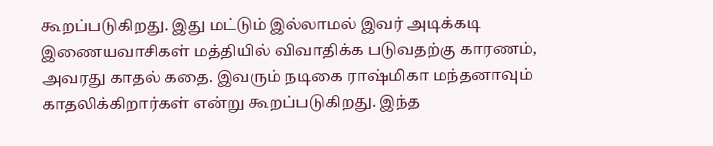கூறப்படுகிறது. இது மட்டும் இல்லாமல் இவர் அடிக்கடி இணையவாசிகள் மத்தியில் விவாதிக்க படுவதற்கு காரணம், அவரது காதல் கதை. இவரும் நடிகை ராஷ்மிகா மந்தனாவும் காதலிக்கிறார்கள் என்று கூறப்படுகிறது. இந்த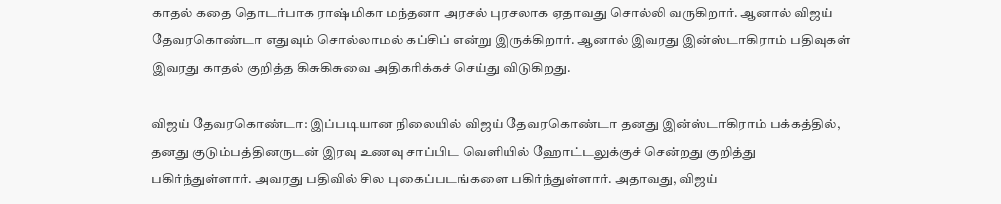காதல் கதை தொடர்பாக ராஷ்மிகா மந்தனா அரசல் புரசலாக ஏதாவது சொல்லி வருகிறார். ஆனால் விஜய் தேவரகொண்டா எதுவும் சொல்லாமல் கப்சிப் என்று இருக்கிறார். ஆனால் இவரது இன்ஸ்டாகிராம் பதிவுகள் இவரது காதல் குறித்த கிசுகிசுவை அதிகரிக்கச் செய்து விடுகிறது.

விஜய் தேவரகொண்டா: இப்படியான நிலையில் விஜய் தேவரகொண்டா தனது இன்ஸ்டாகிராம் பக்கத்தில், தனது குடும்பத்தினருடன் இரவு உணவு சாப்பிட வெளியில் ஹோட்டலுக்குச் சென்றது குறித்து பகிர்ந்துள்ளார். அவரது பதிவில் சில புகைப்படங்களை பகிர்ந்துள்ளார். அதாவது, விஜய்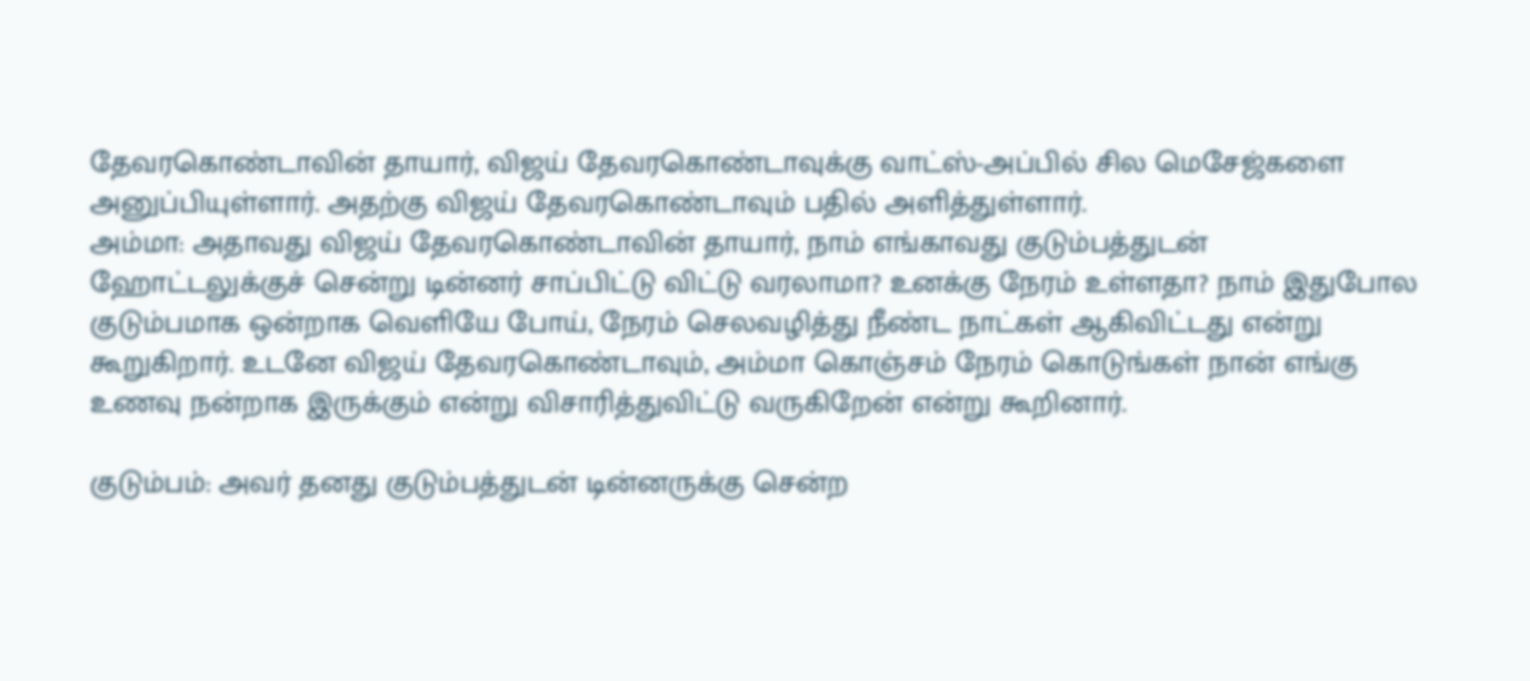தேவரகொண்டாவின் தாயார், விஜய் தேவரகொண்டாவுக்கு வாட்ஸ்-அப்பில் சில மெசேஜ்களை அனுப்பியுள்ளார். அதற்கு விஜய் தேவரகொண்டாவும் பதில் அளித்துள்ளார்.
அம்மா: அதாவது விஜய் தேவரகொண்டாவின் தாயார், நாம் எங்காவது குடும்பத்துடன் ஹோட்டலுக்குச் சென்று டின்னர் சாப்பிட்டு விட்டு வரலாமா? உனக்கு நேரம் உள்ளதா? நாம் இதுபோல குடும்பமாக ஒன்றாக வெளியே போய், நேரம் செலவழித்து நீண்ட நாட்கள் ஆகிவிட்டது என்று கூறுகிறார். உடனே விஜய் தேவரகொண்டாவும், அம்மா கொஞ்சம் நேரம் கொடுங்கள் நான் எங்கு உணவு நன்றாக இருக்கும் என்று விசாரித்துவிட்டு வருகிறேன் என்று கூறினார்.

குடும்பம்: அவர் தனது குடும்பத்துடன் டின்னருக்கு சென்ற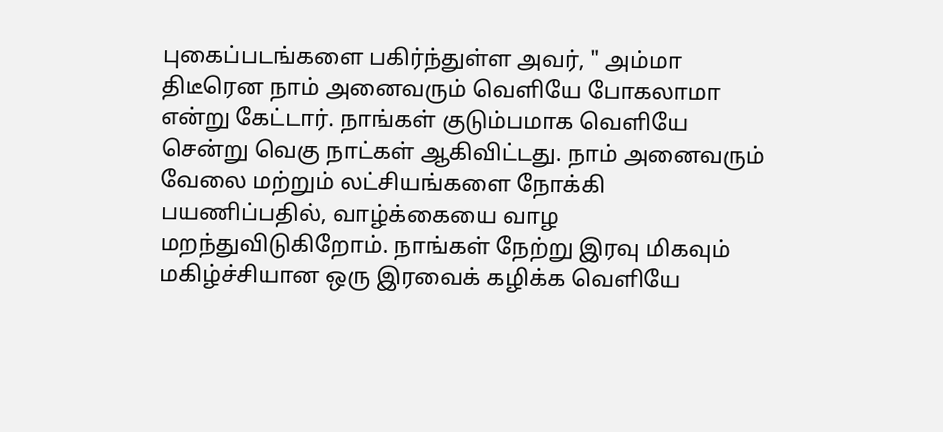புகைப்படங்களை பகிர்ந்துள்ள அவர், " அம்மா திடீரென நாம் அனைவரும் வெளியே போகலாமா என்று கேட்டார். நாங்கள் குடும்பமாக வெளியே சென்று வெகு நாட்கள் ஆகிவிட்டது. நாம் அனைவரும் வேலை மற்றும் லட்சியங்களை நோக்கி பயணிப்பதில், வாழ்க்கையை வாழ மறந்துவிடுகிறோம். நாங்கள் நேற்று இரவு மிகவும் மகிழ்ச்சியான ஒரு இரவைக் கழிக்க வெளியே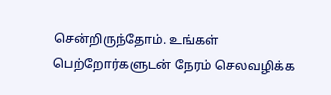சென்றிருந்தோம். உங்கள் பெற்றோர்களுடன் நேரம் செலவழிக்க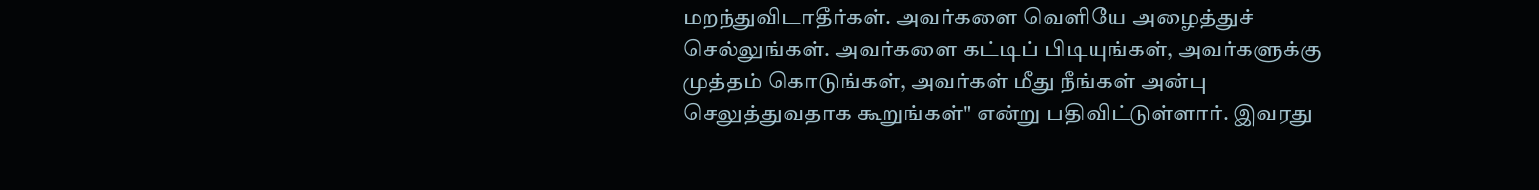மறந்துவிடாதீர்கள். அவர்களை வெளியே அழைத்துச் செல்லுங்கள். அவர்களை கட்டிப் பிடியுங்கள், அவர்களுக்கு முத்தம் கொடுங்கள், அவர்கள் மீது நீங்கள் அன்பு செலுத்துவதாக கூறுங்கள்" என்று பதிவிட்டுள்ளார். இவரது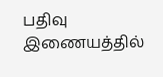பதிவு இணையத்தில்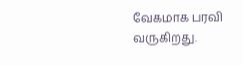வேகமாக பரவி வருகிறது.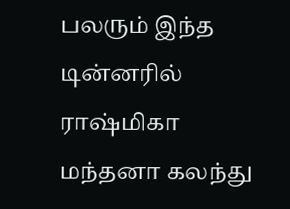பலரும் இந்த டின்னரில் ராஷ்மிகா மந்தனா கலந்து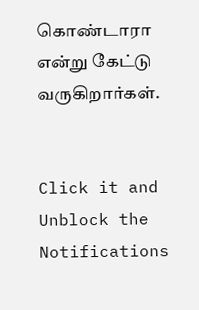கொண்டாரா என்று கேட்டு வருகிறார்கள்.


Click it and Unblock the Notifications